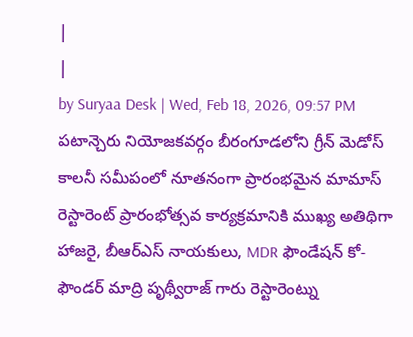|
|
by Suryaa Desk | Wed, Feb 18, 2026, 09:57 PM
పటాన్చెరు నియోజకవర్గం బీరంగూడలోని గ్రీన్ మెడోస్ కాలనీ సమీపంలో నూతనంగా ప్రారంభమైన మామాస్ రెస్టారెంట్ ప్రారంభోత్సవ కార్యక్రమానికి ముఖ్య అతిథిగా హాజరై, బీఆర్ఎస్ నాయకులు, MDR ఫౌండేషన్ కో-ఫౌండర్ మాద్రి పృథ్వీరాజ్ గారు రెస్టారెంట్ను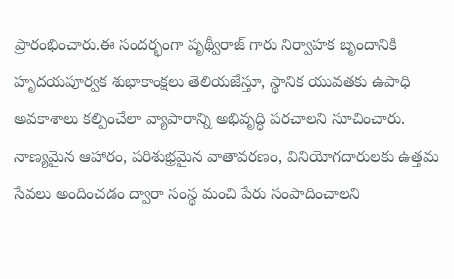ప్రారంభించారు.ఈ సందర్భంగా పృథ్వీరాజ్ గారు నిర్వాహక బృందానికి హృదయపూర్వక శుభాకాంక్షలు తెలియజేస్తూ, స్థానిక యువతకు ఉపాధి అవకాశాలు కల్పించేలా వ్యాపారాన్ని అభివృద్ధి పరచాలని సూచించారు. నాణ్యమైన ఆహారం, పరిశుభ్రమైన వాతావరణం, వినియోగదారులకు ఉత్తమ సేవలు అందించడం ద్వారా సంస్థ మంచి పేరు సంపాదించాలని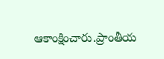ఆకాంక్షించారు.ప్రాంతీయ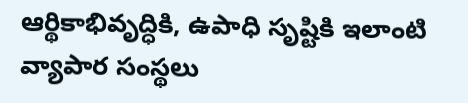ఆర్థికాభివృద్ధికి, ఉపాధి సృష్టికి ఇలాంటి వ్యాపార సంస్థలు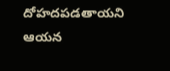దోహదపడతాయని ఆయన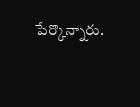పేర్కొన్నారు.